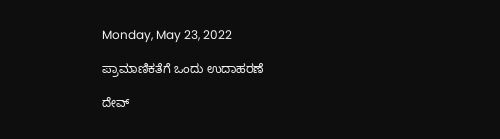Monday, May 23, 2022

ಪ್ರಾಮಾಣಿಕತೆಗೆ ಒಂದು ಉದಾಹರಣೆ

ದೇವ್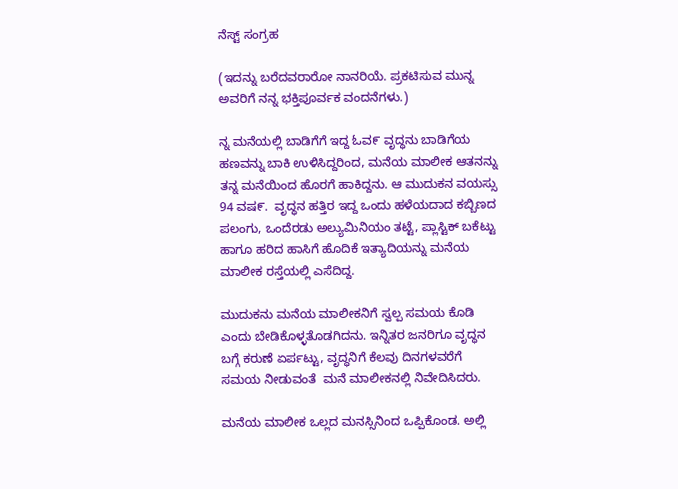ನೆಸ್ಟ್ ಸಂಗ್ರಹ

(ಇದನ್ನು ಬರೆದವರಾರೋ ನಾನರಿಯೆ. ಪ್ರಕಟಿಸುವ ಮುನ್ನ ಅವರಿಗೆ ನನ್ನ ಭಕ್ತಿಪೂರ್ವಕ ವಂದನೆಗಳು.)

ನ್ನ ಮನೆಯಲ್ಲಿ ಬಾಡಿಗೆಗೆ ಇದ್ದ ಓವ೯ ವೃದ್ಧನು ಬಾಡಿಗೆಯ ಹಣವನ್ನು ಬಾಕಿ ಉಳಿಸಿದ್ದರಿಂದ, ಮನೆಯ ಮಾಲೀಕ ಆತನನ್ನು ತನ್ನ ಮನೆಯಿಂದ ಹೊರಗೆ ಹಾಕಿದ್ದನು. ಆ ಮುದುಕನ ವಯಸ್ಸು 94 ವಷ೯.  ವೃದ್ಧನ ಹತ್ತಿರ ಇದ್ದ ಒಂದು ಹಳೆಯದಾದ ಕಬ್ಬಿಣದ ಪಲಂಗು, ಒಂದೆರಡು ಅಲ್ಯುಮಿನಿಯಂ ತಟ್ಟೆ, ಪ್ಲಾಸ್ಟಿಕ್ ಬಕೆಟ್ಟು ಹಾಗೂ ಹರಿದ ಹಾಸಿಗೆ ಹೊದಿಕೆ ಇತ್ಯಾದಿಯನ್ನು ಮನೆಯ ಮಾಲೀಕ ರಸ್ತೆಯಲ್ಲಿ ಎಸೆದಿದ್ದ.

ಮುದುಕನು ಮನೆಯ ಮಾಲೀಕನಿಗೆ ಸ್ವಲ್ಪ ಸಮಯ ಕೊಡಿ ಎಂದು ಬೇಡಿಕೊಳ್ಳತೊಡಗಿದನು. ಇನ್ನಿತರ ಜನರಿಗೂ ವೃದ್ಧನ ಬಗ್ಗೆ ಕರುಣೆ ಏರ್ಪಟ್ಟು, ವೃದ್ಧನಿಗೆ ಕೆಲವು ದಿನಗಳವರೆಗೆ ಸಮಯ ನೀಡುವಂತೆ  ಮನೆ ಮಾಲೀಕನಲ್ಲಿ ನಿವೇದಿಸಿದರು.

ಮನೆಯ ಮಾಲೀಕ ಒಲ್ಲದ ಮನಸ್ಸಿನಿಂದ ಒಪ್ಪಿಕೊಂಡ. ಅಲ್ಲಿ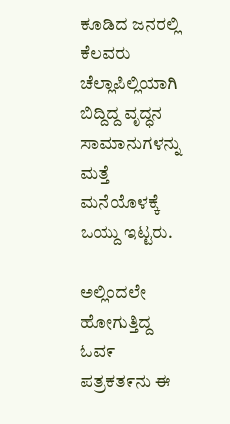ಕೂಡಿದ ಜನರಲ್ಲಿ ಕೆಲವರು  ಚೆಲ್ಲಾಪಿಲ್ಲಿಯಾಗಿ ಬಿದ್ದಿದ್ದ ವೃದ್ಧನ ಸಾಮಾನುಗಳನ್ನು ಮತ್ತೆ ಮನೆಯೊಳಕ್ಕೆ ಒಯ್ದು ಇಟ್ಟರು.

ಅಲ್ಲಿಂದಲೇ ಹೋಗುತ್ತಿದ್ದ ಓವ೯ ಪತ್ರಕತ೯ನು ಈ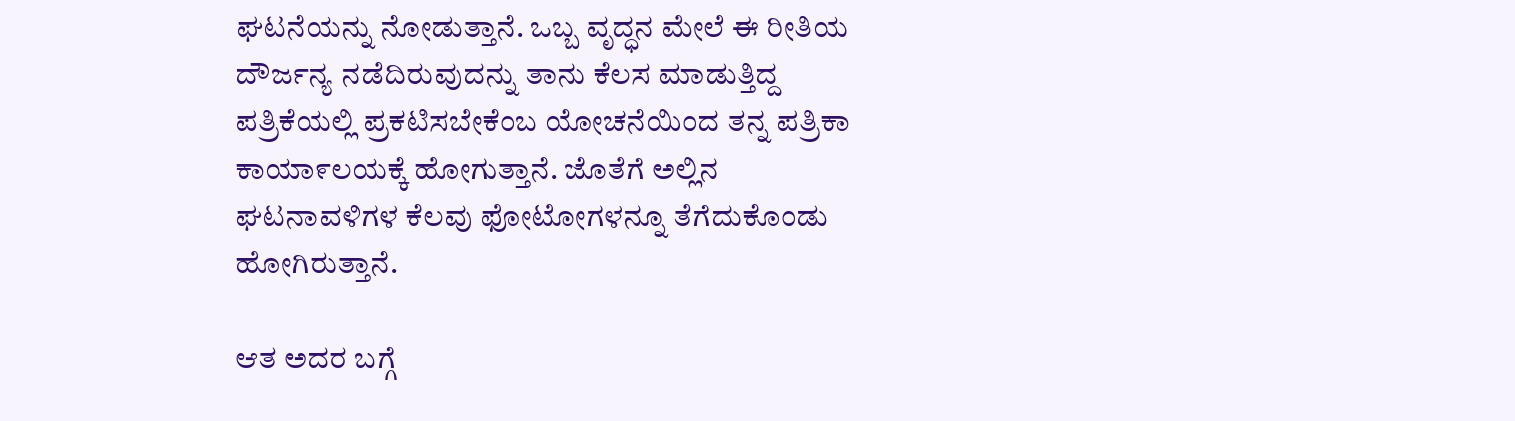ಘಟನೆಯನ್ನು ನೋಡುತ್ತಾನೆ. ಒಬ್ಬ ವೃದ್ಧನ ಮೇಲೆ ಈ ರೀತಿಯ ದೌರ್ಜನ್ಯ ನಡೆದಿರುವುದನ್ನು ತಾನು ಕೆಲಸ ಮಾಡುತ್ತಿದ್ದ ಪತ್ರಿಕೆಯಲ್ಲಿ ಪ್ರಕಟಿಸಬೇಕೆಂಬ ಯೋಚನೆಯಿಂದ ತನ್ನ ಪತ್ರಿಕಾ ಕಾಯಾ೯ಲಯಕ್ಕೆ ಹೋಗುತ್ತಾನೆ. ಜೊತೆಗೆ ಅಲ್ಲಿನ ಘಟನಾವಳಿಗಳ ಕೆಲವು ಫೋಟೋಗಳನ್ನೂ ತೆಗೆದುಕೊಂಡು ಹೋಗಿರುತ್ತಾನೆ.

ಆತ ಅದರ ಬಗ್ಗೆ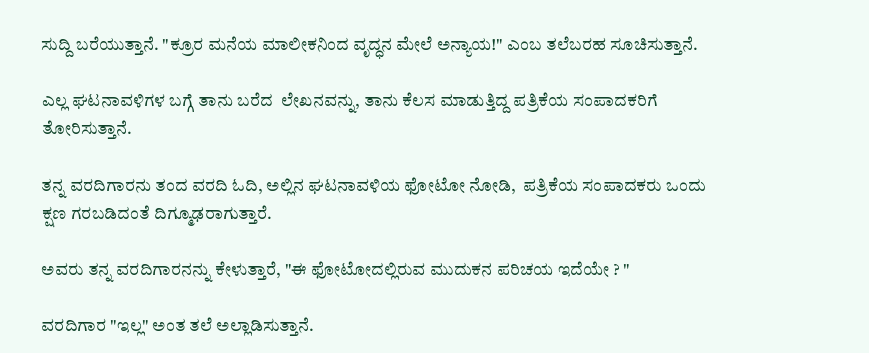ಸುದ್ದಿ ಬರೆಯುತ್ತಾನೆ. "ಕ್ರೂರ ಮನೆಯ ಮಾಲೀಕನಿಂದ ವೃದ್ಧನ ಮೇಲೆ ಅನ್ಯಾಯ!" ಎಂಬ ತಲೆಬರಹ ಸೂಚಿಸುತ್ತಾನೆ.

ಎಲ್ಲ ಘಟನಾವಳಿಗಳ ಬಗ್ಗೆ ತಾನು ಬರೆದ  ಲೇಖನವನ್ನು, ತಾನು ಕೆಲಸ ಮಾಡುತ್ತಿದ್ದ ಪತ್ರಿಕೆಯ ಸಂಪಾದಕರಿಗೆ ತೋರಿಸುತ್ತಾನೆ.

ತನ್ನ ವರದಿಗಾರನು ತಂದ ವರದಿ ಓದಿ, ಅಲ್ಲಿನ ಘಟನಾವಳಿಯ ಫೋಟೋ ನೋಡಿ,  ಪತ್ರಿಕೆಯ ಸಂಪಾದಕರು ಒಂದು ಕ್ಷಣ ಗರಬಡಿದಂತೆ ದಿಗ್ಮೂಢರಾಗುತ್ತಾರೆ.

ಅವರು ತನ್ನ ವರದಿಗಾರನನ್ನು ಕೇಳುತ್ತಾರೆ, "ಈ ಫೋಟೋದಲ್ಲಿರುವ ಮುದುಕನ ಪರಿಚಯ ಇದೆಯೇ ? "

ವರದಿಗಾರ "ಇಲ್ಲ" ಅಂತ ತಲೆ ಅಲ್ಲಾಡಿಸುತ್ತಾನೆ.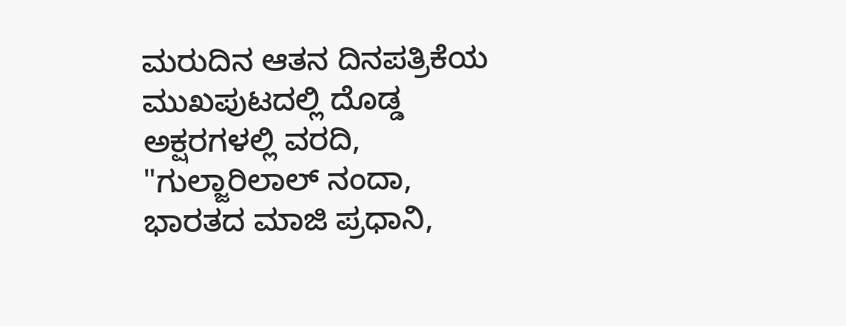ಮರುದಿನ ಆತನ ದಿನಪತ್ರಿಕೆಯ ಮುಖಪುಟದಲ್ಲಿ ದೊಡ್ಡ ಅಕ್ಷರಗಳಲ್ಲಿ ವರದಿ, "ಗುಲ್ಜಾರಿಲಾಲ್ ನಂದಾ, ಭಾರತದ ಮಾಜಿ ಪ್ರಧಾನಿ,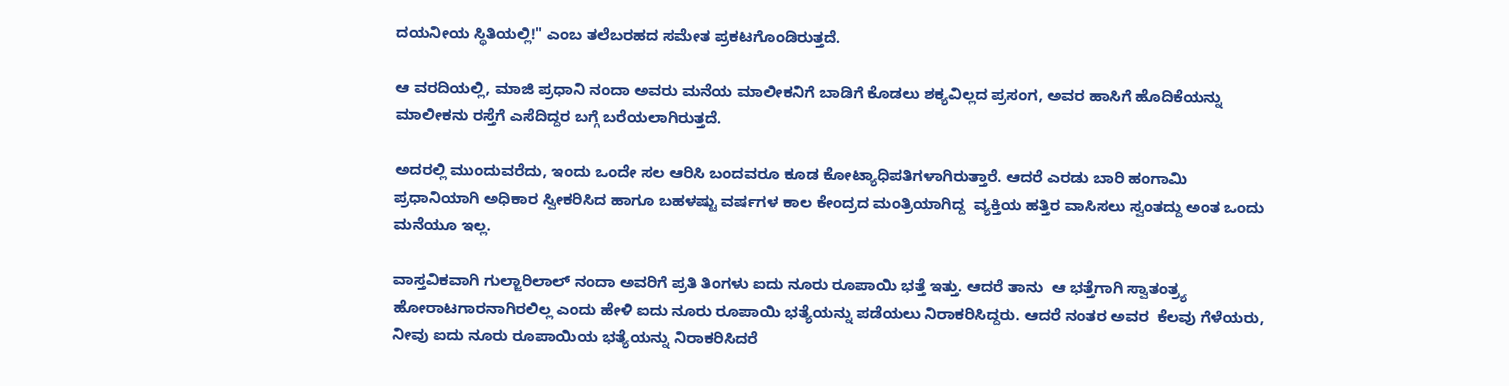ದಯನೀಯ ಸ್ಥಿತಿಯಲ್ಲಿ!" ಎಂಬ ತಲೆಬರಹದ ಸಮೇತ ಪ್ರಕಟಗೊಂಡಿರುತ್ತದೆ.

ಆ ವರದಿಯಲ್ಲಿ, ಮಾಜಿ ಪ್ರಧಾನಿ ನಂದಾ ಅವರು ಮನೆಯ ಮಾಲೀಕನಿಗೆ ಬಾಡಿಗೆ ಕೊಡಲು ಶಕ್ಯವಿಲ್ಲದ ಪ್ರಸಂಗ, ಅವರ ಹಾಸಿಗೆ ಹೊದಿಕೆಯನ್ನು ಮಾಲೀಕನು ರಸ್ತೆಗೆ ಎಸೆದಿದ್ದರ ಬಗ್ಗೆ ಬರೆಯಲಾಗಿರುತ್ತದೆ.

ಅದರಲ್ಲಿ ಮುಂದುವರೆದು, ಇಂದು ಒಂದೇ ಸಲ ಆರಿಸಿ ಬಂದವರೂ ಕೂಡ ಕೋಟ್ಯಾಧಿಪತಿಗಳಾಗಿರುತ್ತಾರೆ. ಆದರೆ ಎರಡು ಬಾರಿ ಹಂಗಾಮಿ ಪ್ರಧಾನಿಯಾಗಿ ಅಧಿಕಾರ ಸ್ವೀಕರಿಸಿದ ಹಾಗೂ ಬಹಳಷ್ಟು ವರ್ಷಗಳ ಕಾಲ ಕೇಂದ್ರದ ಮಂತ್ರಿಯಾಗಿದ್ದ  ವ್ಯಕ್ತಿಯ ಹತ್ತಿರ ವಾಸಿಸಲು ಸ್ವಂತದ್ದು ಅಂತ ಒಂದು ಮನೆಯೂ ಇಲ್ಲ.

ವಾಸ್ತವಿಕವಾಗಿ ಗುಲ್ಜಾರಿಲಾಲ್ ನಂದಾ ಅವರಿಗೆ ಪ್ರತಿ ತಿಂಗಳು ಐದು ನೂರು ರೂಪಾಯಿ ಭತ್ತೆ ಇತ್ತು. ಆದರೆ ತಾನು  ಆ ಭತ್ತೆಗಾಗಿ ಸ್ವಾತಂತ್ರ್ಯ ಹೋರಾಟಗಾರನಾಗಿರಲಿಲ್ಲ ಎಂದು ಹೇಳಿ ಐದು ನೂರು ರೂಪಾಯಿ ಭತ್ಯೆಯನ್ನು ಪಡೆಯಲು ನಿರಾಕರಿಸಿದ್ದರು. ಆದರೆ ನಂತರ ಅವರ  ಕೆಲವು ಗೆಳೆಯರು,  ನೀವು ಐದು ನೂರು ರೂಪಾಯಿಯ ಭತ್ಯೆಯನ್ನು ನಿರಾಕರಿಸಿದರೆ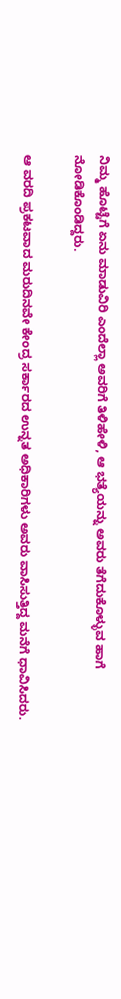ನಿಮ್ಮ ಹೊಟ್ಟೆಗೆ ಏನು ಮಾಡುವಿರಿ ಎಂದೆಲ್ಲಾ ಅವರಿಗೆ ತಿಳಿಹೇಳಿ, ಆ ಭತ್ಯೆಯನ್ನು ಅವರು ತೆಗೆದುಕೊಳ್ಳುವ ಹಾಗೆ ನೋಡಿಕೊಂಡಿದ್ದರು.

ಆ ವರದಿ ಪ್ರಕಟವಾದ ಮರುದಿನವೇ ಕೇಂದ್ರ ಸರ್ಕಾರದ ಉನ್ನತ ಅಧಿಕಾರಿಗಳು ಅವರು ವಾಸಿಸುತ್ತಿದ್ದ ಮನೆಗೆ ಧಾವಿಸಿದರು.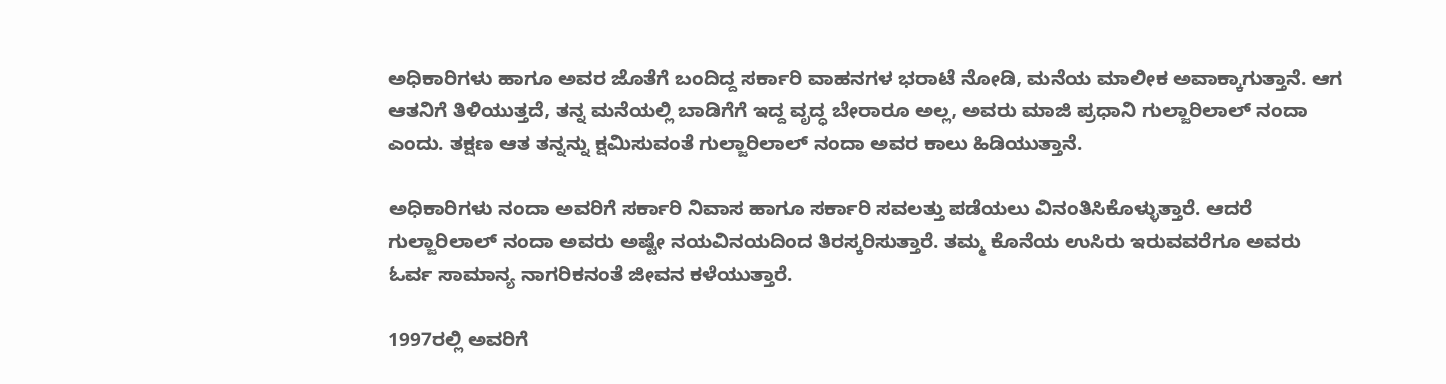ಅಧಿಕಾರಿಗಳು ಹಾಗೂ ಅವರ ಜೊತೆಗೆ ಬಂದಿದ್ದ ಸರ್ಕಾರಿ ವಾಹನಗಳ ಭರಾಟೆ ನೋಡಿ, ಮನೆಯ ಮಾಲೀಕ ಅವಾಕ್ಕಾಗುತ್ತಾನೆ. ಆಗ ಆತನಿಗೆ ತಿಳಿಯುತ್ತದೆ, ತನ್ನ ಮನೆಯಲ್ಲಿ ಬಾಡಿಗೆಗೆ ಇದ್ದ ವೃದ್ಧ ಬೇರಾರೂ ಅಲ್ಲ, ಅವರು ಮಾಜಿ ಪ್ರಧಾನಿ ಗುಲ್ಜಾರಿಲಾಲ್ ನಂದಾ ಎಂದು. ತಕ್ಷಣ ಆತ ತನ್ನನ್ನು ಕ್ಷಮಿಸುವಂತೆ ಗುಲ್ಜಾರಿಲಾಲ್ ನಂದಾ ಅವರ ಕಾಲು ಹಿಡಿಯುತ್ತಾನೆ.

ಅಧಿಕಾರಿಗಳು ನಂದಾ ಅವರಿಗೆ ಸರ್ಕಾರಿ ನಿವಾಸ ಹಾಗೂ ಸರ್ಕಾರಿ ಸವಲತ್ತು ಪಡೆಯಲು ವಿನಂತಿಸಿಕೊಳ್ಳುತ್ತಾರೆ. ಆದರೆ ಗುಲ್ಜಾರಿಲಾಲ್ ನಂದಾ ಅವರು ಅಷ್ಟೇ ನಯವಿನಯದಿಂದ ತಿರಸ್ಕರಿಸುತ್ತಾರೆ. ತಮ್ಮ ಕೊನೆಯ ಉಸಿರು ಇರುವವರೆಗೂ ಅವರು ಓರ್ವ ಸಾಮಾನ್ಯ ನಾಗರಿಕನಂತೆ ಜೀವನ ಕಳೆಯುತ್ತಾರೆ.

1997ರಲ್ಲಿ ಅವರಿಗೆ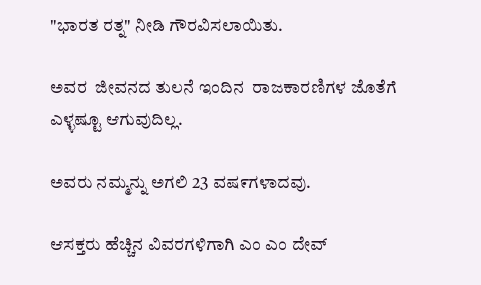"ಭಾರತ ರತ್ನ" ನೀಡಿ ಗೌರವಿಸಲಾಯಿತು.

ಅವರ  ಜೀವನದ ತುಲನೆ ಇಂದಿನ  ರಾಜಕಾರಣಿಗಳ ಜೊತೆಗೆ ಎಳ್ಳಷ್ಟೂ ಆಗುವುದಿಲ್ಲ.

ಅವರು ನಮ್ಮನ್ನು ಅಗಲಿ 23 ವಷ೯ಗಳಾದವು.

ಆಸಕ್ತರು ಹೆಚ್ಚಿನ ವಿವರಗಳಿಗಾಗಿ ಎಂ ಎಂ ದೇವ್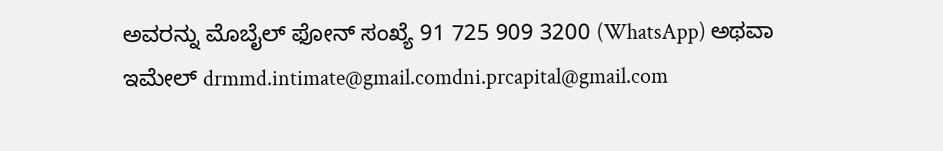ಅವರನ್ನು ಮೊಬೈಲ್ ಫೋನ್ ಸಂಖ್ಯೆ 91 725 909 3200 (WhatsApp) ಅಥವಾ ಇಮೇಲ್ drmmd.intimate@gmail.comdni.prcapital@gmail.com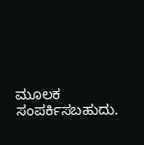ಮೂಲಕ ಸಂಪರ್ಕಿಸಬಹುದು.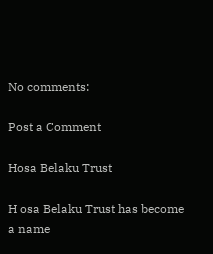No comments:

Post a Comment

Hosa Belaku Trust

H osa Belaku Trust has become a name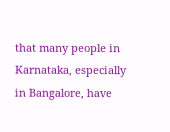that many people in Karnataka, especially in Bangalore, have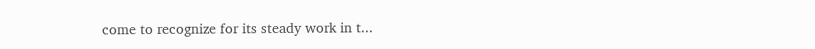come to recognize for its steady work in t...